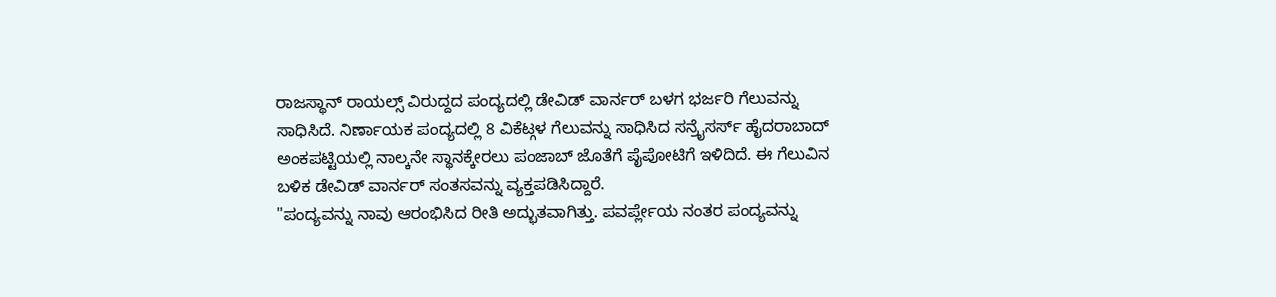ರಾಜಸ್ಥಾನ್ ರಾಯಲ್ಸ್ ವಿರುದ್ದದ ಪಂದ್ಯದಲ್ಲಿ ಡೇವಿಡ್ ವಾರ್ನರ್ ಬಳಗ ಭರ್ಜರಿ ಗೆಲುವನ್ನು ಸಾಧಿಸಿದೆ. ನಿರ್ಣಾಯಕ ಪಂದ್ಯದಲ್ಲಿ 8 ವಿಕೆಟ್ಗಳ ಗೆಲುವನ್ನು ಸಾಧಿಸಿದ ಸನ್ರೈಸರ್ಸ್ ಹೈದರಾಬಾದ್ ಅಂಕಪಟ್ಟಿಯಲ್ಲಿ ನಾಲ್ಕನೇ ಸ್ಥಾನಕ್ಕೇರಲು ಪಂಜಾಬ್ ಜೊತೆಗೆ ಪೈಪೋಟಿಗೆ ಇಳಿದಿದೆ. ಈ ಗೆಲುವಿನ ಬಳಿಕ ಡೇವಿಡ್ ವಾರ್ನರ್ ಸಂತಸವನ್ನು ವ್ಯಕ್ತಪಡಿಸಿದ್ದಾರೆ.
"ಪಂದ್ಯವನ್ನು ನಾವು ಆರಂಭಿಸಿದ ರೀತಿ ಅದ್ಭುತವಾಗಿತ್ತು. ಪವರ್ಪ್ಲೇಯ ನಂತರ ಪಂದ್ಯವನ್ನು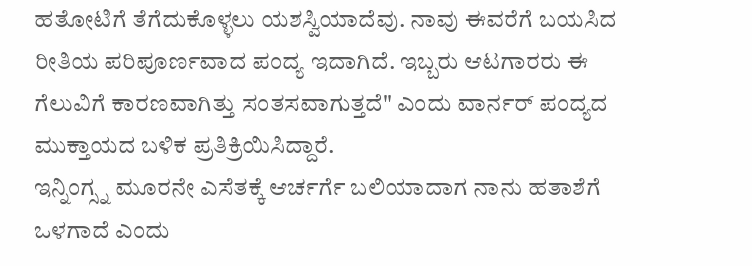ಹತೋಟಿಗೆ ತೆಗೆದುಕೊಳ್ಳಲು ಯಶಸ್ವಿಯಾದೆವು. ನಾವು ಈವರೆಗೆ ಬಯಸಿದ ರೀತಿಯ ಪರಿಪೂರ್ಣವಾದ ಪಂದ್ಯ ಇದಾಗಿದೆ. ಇಬ್ಬರು ಆಟಗಾರರು ಈ ಗೆಲುವಿಗೆ ಕಾರಣವಾಗಿತ್ತು ಸಂತಸವಾಗುತ್ತದೆ" ಎಂದು ವಾರ್ನರ್ ಪಂದ್ಯದ ಮುಕ್ತಾಯದ ಬಳಿಕ ಪ್ರತಿಕ್ರಿಯಿಸಿದ್ದಾರೆ.
ಇನ್ನಿಂಗ್ಸ್ನ ಮೂರನೇ ಎಸೆತಕ್ಕೆ ಆರ್ಚರ್ಗೆ ಬಲಿಯಾದಾಗ ನಾನು ಹತಾಶೆಗೆ ಒಳಗಾದೆ ಎಂದು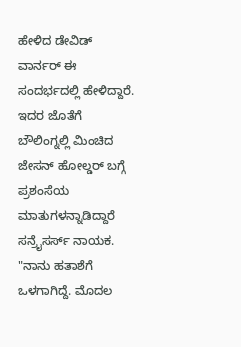ಹೇಳಿದ ಡೇವಿಡ್ ವಾರ್ನರ್ ಈ ಸಂದರ್ಭದಲ್ಲಿ ಹೇಳಿದ್ದಾರೆ. ಇದರ ಜೊತೆಗೆ ಬೌಲಿಂಗ್ನಲ್ಲಿ ಮಿಂಚಿದ ಜೇಸನ್ ಹೋಲ್ಡರ್ ಬಗ್ಗೆ ಪ್ರಶಂಸೆಯ ಮಾತುಗಳನ್ನಾಡಿದ್ದಾರೆ ಸನ್ರೈಸರ್ಸ್ ನಾಯಕ.
"ನಾನು ಹತಾಶೆಗೆ ಒಳಗಾಗಿದ್ದೆ. ಮೊದಲ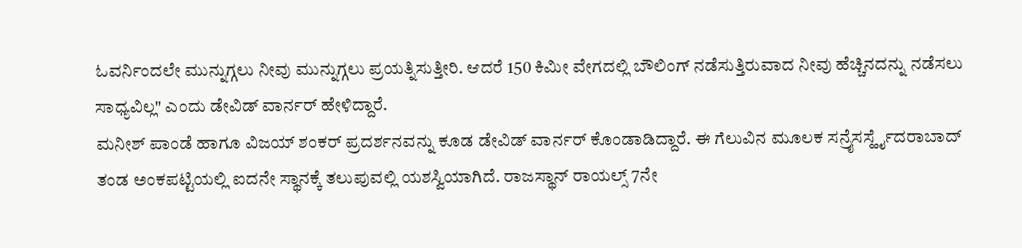ಓವರ್ನಿಂದಲೇ ಮುನ್ನುಗ್ಗಲು ನೀವು ಮುನ್ನುಗ್ಗಲು ಪ್ರಯತ್ನಿಸುತ್ತೀರಿ. ಆದರೆ 150 ಕಿಮೀ ವೇಗದಲ್ಲಿ ಬೌಲಿಂಗ್ ನಡೆಸುತ್ತಿರುವಾದ ನೀವು ಹೆಚ್ಚಿನದನ್ನು ನಡೆಸಲು ಸಾಧ್ಯವಿಲ್ಲ" ಎಂದು ಡೇವಿಡ್ ವಾರ್ನರ್ ಹೇಳಿದ್ದಾರೆ.
ಮನೀಶ್ ಪಾಂಡೆ ಹಾಗೂ ವಿಜಯ್ ಶಂಕರ್ ಪ್ರದರ್ಶನವನ್ನು ಕೂಡ ಡೇವಿಡ್ ವಾರ್ನರ್ ಕೊಂಡಾಡಿದ್ದಾರೆ. ಈ ಗೆಲುವಿನ ಮೂಲಕ ಸನ್ರೈಸರ್ಸ್ಹೈದರಾಬಾದ್ ತಂಡ ಅಂಕಪಟ್ಟಿಯಲ್ಲಿ ಐದನೇ ಸ್ಥಾನಕ್ಕೆ ತಲುಪುವಲ್ಲಿ ಯಶಸ್ವಿಯಾಗಿದೆ. ರಾಜಸ್ಥಾನ್ ರಾಯಲ್ಸ್ 7ನೇ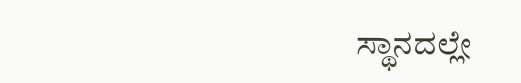ಸ್ಥಾನದಲ್ಲೇ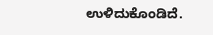ಉಳಿದುಕೊಂಡಿದೆ.